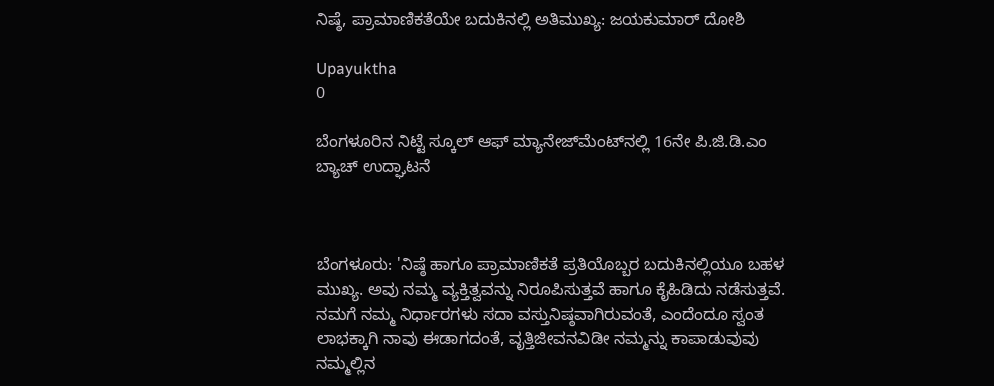ನಿಷ್ಠೆ, ಪ್ರಾಮಾಣಿಕತೆಯೇ ಬದುಕಿನಲ್ಲಿ ಅತಿಮುಖ್ಯ: ಜಯಕುಮಾರ್ ದೋಶಿ

Upayuktha
0

ಬೆಂಗಳೂರಿನ ನಿಟ್ಟೆ ಸ್ಕೂಲ್ ಆಫ್‌ ಮ್ಯಾನೇಜ್‌ಮೆಂಟ್‌ನಲ್ಲಿ 16ನೇ ಪಿ.ಜಿ.ಡಿ.ಎಂ ಬ್ಯಾಚ್ ಉದ್ಘಾಟನೆ



ಬೆಂಗಳೂರು: 'ನಿಷ್ಠೆ ಹಾಗೂ ಪ್ರಾಮಾಣಿಕತೆ ಪ್ರತಿಯೊಬ್ಬರ ಬದುಕಿನಲ್ಲಿಯೂ ಬಹಳ ಮುಖ್ಯ. ಅವು ನಮ್ಮ ವ್ಯಕ್ತಿತ್ವವನ್ನು ನಿರೂಪಿಸುತ್ತವೆ ಹಾಗೂ ಕೈಹಿಡಿದು ನಡೆಸುತ್ತವೆ. ನಮಗೆ ನಮ್ಮ ನಿರ್ಧಾರಗಳು ಸದಾ ವಸ್ತುನಿಷ್ಠವಾಗಿರುವಂತೆ, ಎಂದೆಂದೂ ಸ್ವಂತ ಲಾಭಕ್ಕಾಗಿ ನಾವು ಈಡಾಗದಂತೆ, ವೃತ್ತಿಜೀವನವಿಡೀ ನಮ್ಮನ್ನು ಕಾಪಾಡುವುವು ನಮ್ಮಲ್ಲಿನ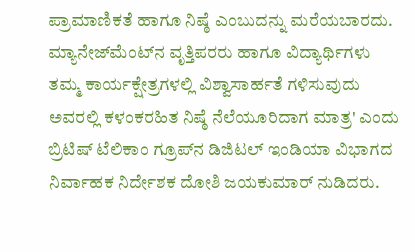ಪ್ರಾಮಾಣಿಕತೆ ಹಾಗೂ ನಿಷ್ಠೆ ಎಂಬುದನ್ನು ಮರೆಯಬಾರದು. ಮ್ಯಾನೇಜ್‌ಮೆಂಟ್‌ನ ವೃತ್ತಿಪರರು ಹಾಗೂ ವಿದ್ಯಾರ್ಥಿಗಳು ತಮ್ಮ ಕಾರ್ಯಕ್ಷೇತ್ರಗಳಲ್ಲಿ ವಿಶ್ವಾಸಾರ್ಹತೆ ಗಳಿಸುವುದು ಅವರಲ್ಲಿ ಕಳಂಕರಹಿತ ನಿಷ್ಠೆ ನೆಲೆಯೂರಿದಾಗ ಮಾತ್ರ' ಎಂದು ಬ್ರಿಟಿಷ್ ಟೆಲಿಕಾಂ ಗ್ರೂಪ್‌ನ ಡಿಜಿಟಲ್ ಇಂಡಿಯಾ ವಿಭಾಗದ ನಿರ್ವಾಹಕ ನಿರ್ದೇಶಕ ದೋಶಿ ಜಯಕುಮಾರ್ ನುಡಿದರು.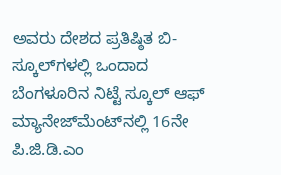ಅವರು ದೇಶದ ಪ್ರತಿಷ್ಠಿತ ಬಿ-ಸ್ಕೂಲ್‌ಗಳಲ್ಲಿ ಒಂದಾದ ಬೆಂಗಳೂರಿನ ನಿಟ್ಟೆ ಸ್ಕೂಲ್ ಆಫ್‌ ಮ್ಯಾನೇಜ್‌ಮೆಂಟ್‌ನಲ್ಲಿ 16ನೇ ಪಿ.ಜಿ.ಡಿ.ಎಂ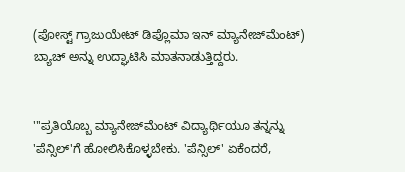(ಪೋಸ್ಟ್ ಗ್ರಾಜುಯೇಟ್ ಡಿಪ್ಲೊಮಾ ಇನ್ ಮ್ಯಾನೇಜ್‌ಮೆಂಟ್) ಬ್ಯಾಚ್ ಅನ್ನು ಉದ್ಘಾಟಿಸಿ ಮಾತನಾಡುತ್ತಿದ್ದರು.


'''ಪ್ರತಿಯೊಬ್ಬ ಮ್ಯಾನೇಜ್‌ಮೆಂಟ್ ವಿದ್ಯಾರ್ಥಿಯೂ ತನ್ನನ್ನು 'ಪೆನ್ಸಿಲ್'ಗೆ ಹೋಲಿಸಿಕೊಳ್ಳಬೇಕು. 'ಪೆನ್ಸಿಲ್' ಏಕೆಂದರೆ,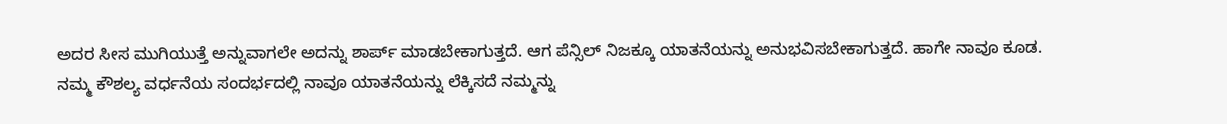ಅದರ ಸೀಸ ಮುಗಿಯುತ್ತೆ ಅನ್ನುವಾಗಲೇ ಅದನ್ನು ಶಾರ್ಪ್ ಮಾಡಬೇಕಾಗುತ್ತದೆ. ಆಗ ಪೆನ್ಸಿಲ್ ನಿಜಕ್ಕೂ ಯಾತನೆಯನ್ನು ಅನುಭವಿಸಬೇಕಾಗುತ್ತದೆ. ಹಾಗೇ ನಾವೂ ಕೂಡ. ನಮ್ಮ ಕೌಶಲ್ಯ ವರ್ಧನೆಯ ಸಂದರ್ಭದಲ್ಲಿ ನಾವೂ ಯಾತನೆಯನ್ನು ಲೆಕ್ಕಿಸದೆ ನಮ್ಮನ್ನು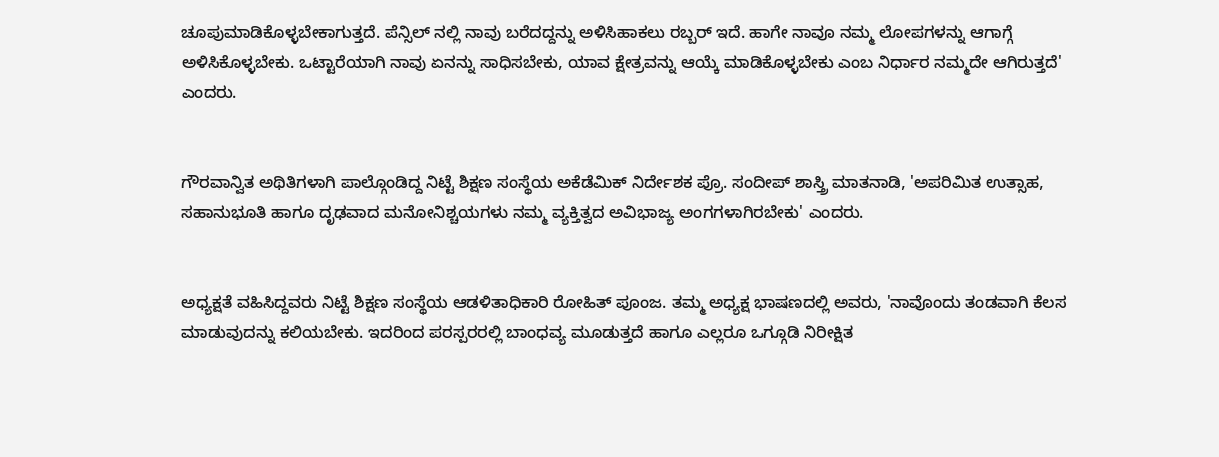ಚೂಪುಮಾಡಿಕೊಳ್ಳಬೇಕಾಗುತ್ತದೆ. ಪೆನ್ಸಿಲ್ ನಲ್ಲಿ ನಾವು ಬರೆದದ್ದನ್ನು ಅಳಿಸಿಹಾಕಲು ರಬ್ಬರ್ ಇದೆ. ಹಾಗೇ ನಾವೂ ನಮ್ಮ ಲೋಪಗಳನ್ನು ಆಗಾಗ್ಗೆ ಅಳಿಸಿಕೊಳ್ಳಬೇಕು. ಒಟ್ಟಾರೆಯಾಗಿ ನಾವು ಏನನ್ನು ಸಾಧಿಸಬೇಕು, ಯಾವ ಕ್ಷೇತ್ರವನ್ನು ಆಯ್ಕೆ ಮಾಡಿಕೊಳ್ಳಬೇಕು ಎಂಬ ನಿರ್ಧಾರ ನಮ್ಮದೇ ಆಗಿರುತ್ತದೆ' ಎಂದರು.


ಗೌರವಾನ್ವಿತ ಅಥಿತಿಗಳಾಗಿ ಪಾಲ್ಗೊಂಡಿದ್ದ ನಿಟ್ಟೆ ಶಿಕ್ಷಣ ಸಂಸ್ಥೆಯ ಅಕೆಡೆಮಿಕ್ ನಿರ್ದೇಶಕ ಪ್ರೊ. ಸಂದೀಪ್ ಶಾಸ್ತ್ರಿ ಮಾತನಾಡಿ, 'ಅಪರಿಮಿತ ಉತ್ಸಾಹ, ಸಹಾನುಭೂತಿ ಹಾಗೂ ದೃಢವಾದ ಮನೋನಿಶ್ಚಯಗಳು ನಮ್ಮ ವ್ಯಕ್ತಿತ್ವದ ಅವಿಭಾಜ್ಯ ಅಂಗಗಳಾಗಿರಬೇಕು' ಎಂದರು.


ಅಧ್ಯಕ್ಷತೆ ವಹಿಸಿದ್ದವರು ನಿಟ್ಟೆ ಶಿಕ್ಷಣ ಸಂಸ್ಥೆಯ ಆಡಳಿತಾಧಿಕಾರಿ ರೋಹಿತ್ ಪೂಂಜ. ತಮ್ಮ ಅಧ್ಯಕ್ಷ ಭಾಷಣದಲ್ಲಿ ಅವರು, 'ನಾವೊಂದು ತಂಡವಾಗಿ ಕೆಲಸ ಮಾಡುವುದನ್ನು ಕಲಿಯಬೇಕು. ಇದರಿಂದ ಪರಸ್ಪರರಲ್ಲಿ ಬಾಂಧವ್ಯ ಮೂಡುತ್ತದೆ ಹಾಗೂ ಎಲ್ಲರೂ ಒಗ್ಗೂಡಿ ನಿರೀಕ್ಷಿತ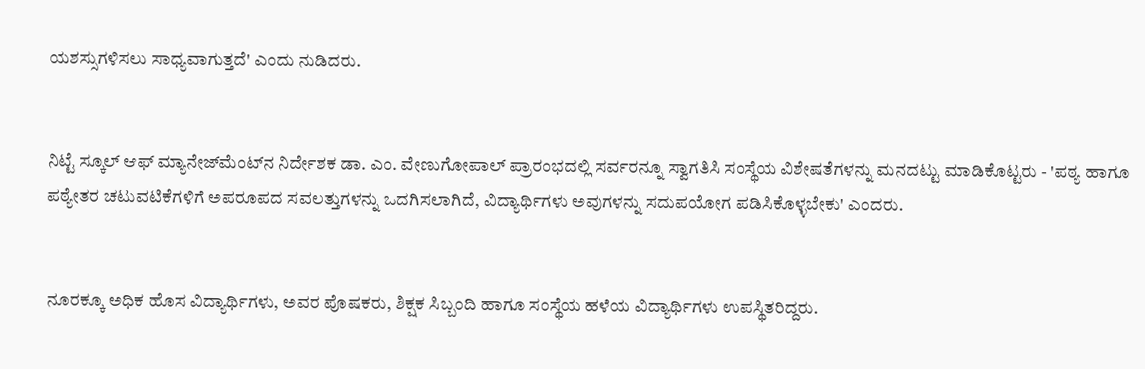ಯಶಸ್ಸುಗಳಿಸಲು ಸಾಧ್ಯವಾಗುತ್ತದೆ' ಎಂದು ನುಡಿದರು.


ನಿಟ್ಟೆ ಸ್ಕೂಲ್ ಆಫ್‌ ಮ್ಯಾನೇಜ್‌ಮೆಂಟ್‌ನ ನಿರ್ದೇಶಕ ಡಾ. ಎಂ. ವೇಣುಗೋಪಾಲ್ ಪ್ರಾರಂಭದಲ್ಲಿ ಸರ್ವರನ್ನೂ ಸ್ವಾಗತಿಸಿ ಸಂಸ್ಥೆಯ ವಿಶೇಷತೆಗಳನ್ನು ಮನದಟ್ಟು ಮಾಡಿಕೊಟ್ಟರು - 'ಪಠ್ಯ ಹಾಗೂ ಪಠ್ಯೇತರ ಚಟುವಟಿಕೆಗಳಿಗೆ ಅಪರೂಪದ ಸವಲತ್ತುಗಳನ್ನು ಒದಗಿಸಲಾಗಿದೆ, ವಿದ್ಯಾರ್ಥಿಗಳು ಅವುಗಳನ್ನು ಸದುಪಯೋಗ ಪಡಿಸಿಕೊಳ್ಳಬೇಕು' ಎಂದರು.


ನೂರಕ್ಕೂ ಅಧಿಕ ಹೊಸ ವಿದ್ಯಾರ್ಥಿಗಳು, ಅವರ ಪೊಷಕರು, ಶಿಕ್ಷಕ ಸಿಬ್ಬಂದಿ ಹಾಗೂ ಸಂಸ್ಥೆಯ ಹಳೆಯ ವಿದ್ಯಾರ್ಥಿಗಳು ಉಪಸ್ಥಿತರಿದ್ದರು.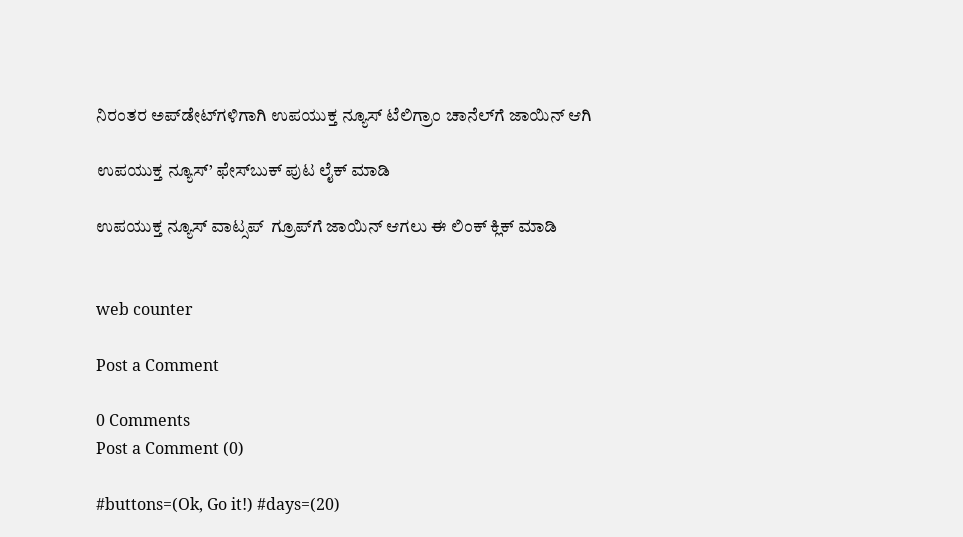ನಿರಂತರ ಅಪ್‌ಡೇಟ್‌ಗಳಿಗಾಗಿ ಉಪಯುಕ್ತ ನ್ಯೂಸ್‌ ಟೆಲಿಗ್ರಾಂ ಚಾನೆಲ್‌ಗೆ ಜಾಯಿನ್‌ ಆಗಿ

ಉಪಯುಕ್ತ ನ್ಯೂಸ್‌’ ಫೇಸ್‌ಬುಕ್ ಪುಟ ಲೈಕ್ ಮಾಡಿ

ಉಪಯುಕ್ತ ನ್ಯೂಸ್‌ ವಾಟ್ಸಪ್‌  ಗ್ರೂಪ್‌ಗೆ ಜಾಯಿನ್ ಆಗಲು ಈ ಲಿಂಕ್ ಕ್ಲಿಕ್ ಮಾಡಿ


web counter

Post a Comment

0 Comments
Post a Comment (0)

#buttons=(Ok, Go it!) #days=(20)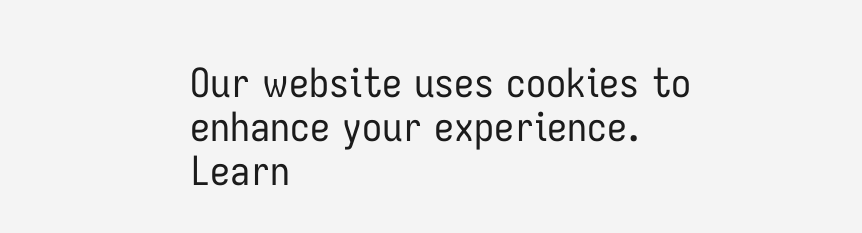Our website uses cookies to enhance your experience. Learn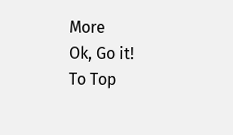More
Ok, Go it!
To Top